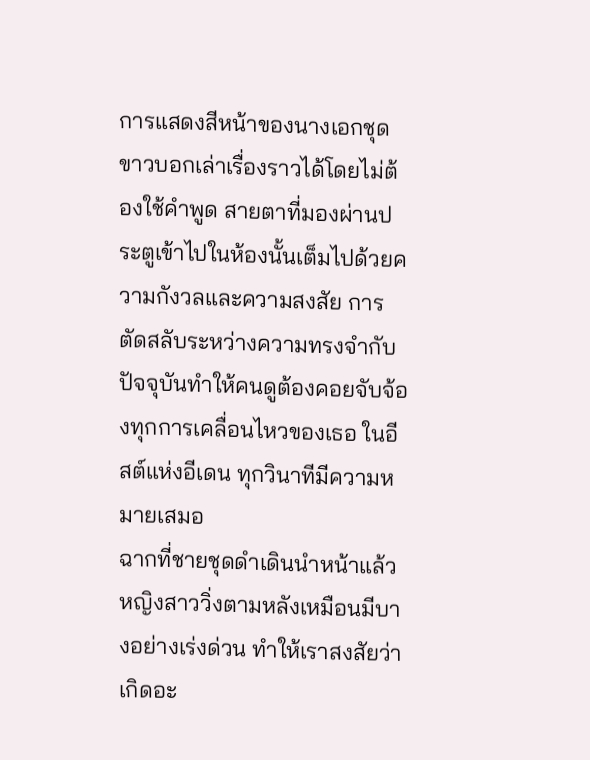การแสดงสีหน้าของนางเอกชุดขาวบอกเล่าเรื่องราวได้โดยไม่ต้องใช้คำพูด สายตาที่มองผ่านประตูเข้าไปในห้องนั้นเต็มไปด้วยความกังวลและความสงสัย การตัดสลับระหว่างความทรงจำกับปัจจุบันทำให้คนดูต้องคอยจับจ้องทุกการเคลื่อนไหวของเธอ ในอีสต์แห่งอีเดน ทุกวินาทีมีความหมายเสมอ
ฉากที่ชายชุดดำเดินนำหน้าแล้วหญิงสาววิ่งตามหลังเหมือนมีบางอย่างเร่งด่วน ทำให้เราสงสัยว่าเกิดอะ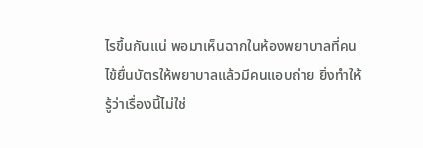ไรขึ้นกันแน่ พอมาเห็นฉากในห้องพยาบาลที่คนไข้ยื่นบัตรให้พยาบาลแล้วมีคนแอบถ่าย ยิ่งทำให้รู้ว่าเรื่องนี้ไม่ใช่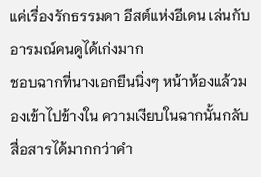แค่เรื่องรักธรรมดา อีสต์แห่งอีเดน เล่นกับอารมณ์คนดูได้เก่งมาก
ชอบฉากที่นางเอกยืนนิ่งๆ หน้าห้องแล้วมองเข้าไปข้างใน ความเงียบในฉากนั้นกลับสื่อสารได้มากกว่าคำ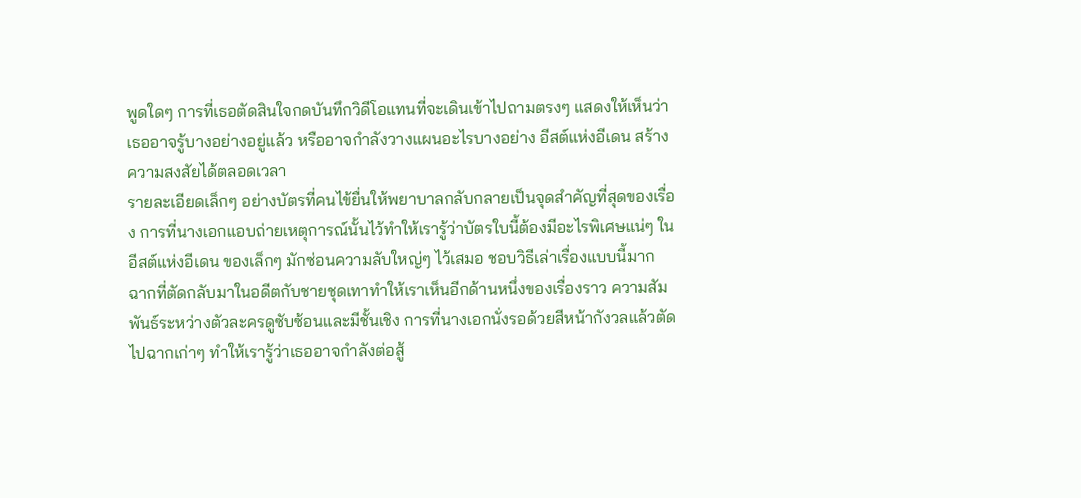พูดใดๆ การที่เธอตัดสินใจกดบันทึกวิดีโอแทนที่จะเดินเข้าไปถามตรงๆ แสดงให้เห็นว่าเธออาจรู้บางอย่างอยู่แล้ว หรืออาจกำลังวางแผนอะไรบางอย่าง อีสต์แห่งอีเดน สร้างความสงสัยได้ตลอดเวลา
รายละเอียดเล็กๆ อย่างบัตรที่คนไข้ยื่นให้พยาบาลกลับกลายเป็นจุดสำคัญที่สุดของเรื่อง การที่นางเอกแอบถ่ายเหตุการณ์นั้นไว้ทำให้เรารู้ว่าบัตรใบนี้ต้องมีอะไรพิเศษแน่ๆ ในอีสต์แห่งอีเดน ของเล็กๆ มักซ่อนความลับใหญ่ๆ ไว้เสมอ ชอบวิธีเล่าเรื่องแบบนี้มาก
ฉากที่ตัดกลับมาในอดีตกับชายชุดเทาทำให้เราเห็นอีกด้านหนึ่งของเรื่องราว ความสัมพันธ์ระหว่างตัวละครดูซับซ้อนและมีชั้นเชิง การที่นางเอกนั่งรอด้วยสีหน้ากังวลแล้วตัดไปฉากเก่าๆ ทำให้เรารู้ว่าเธออาจกำลังต่อสู้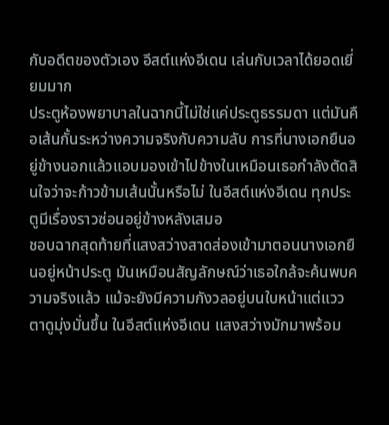กับอดีตของตัวเอง อีสต์แห่งอีเดน เล่นกับเวลาได้ยอดเยี่ยมมาก
ประตูห้องพยาบาลในฉากนี้ไม่ใช่แค่ประตูธรรมดา แต่มันคือเส้นกั้นระหว่างความจริงกับความลับ การที่นางเอกยืนอยู่ข้างนอกแล้วแอบมองเข้าไปข้างในเหมือนเธอกำลังตัดสินใจว่าจะก้าวข้ามเส้นนั้นหรือไม่ ในอีสต์แห่งอีเดน ทุกประตูมีเรื่องราวซ่อนอยู่ข้างหลังเสมอ
ชอบฉากสุดท้ายที่แสงสว่างสาดส่องเข้ามาตอนนางเอกยืนอยู่หน้าประตู มันเหมือนสัญลักษณ์ว่าเธอใกล้จะค้นพบความจริงแล้ว แม้จะยังมีความกังวลอยู่บนใบหน้าแต่แววตาดูมุ่งมั่นขึ้น ในอีสต์แห่งอีเดน แสงสว่างมักมาพร้อม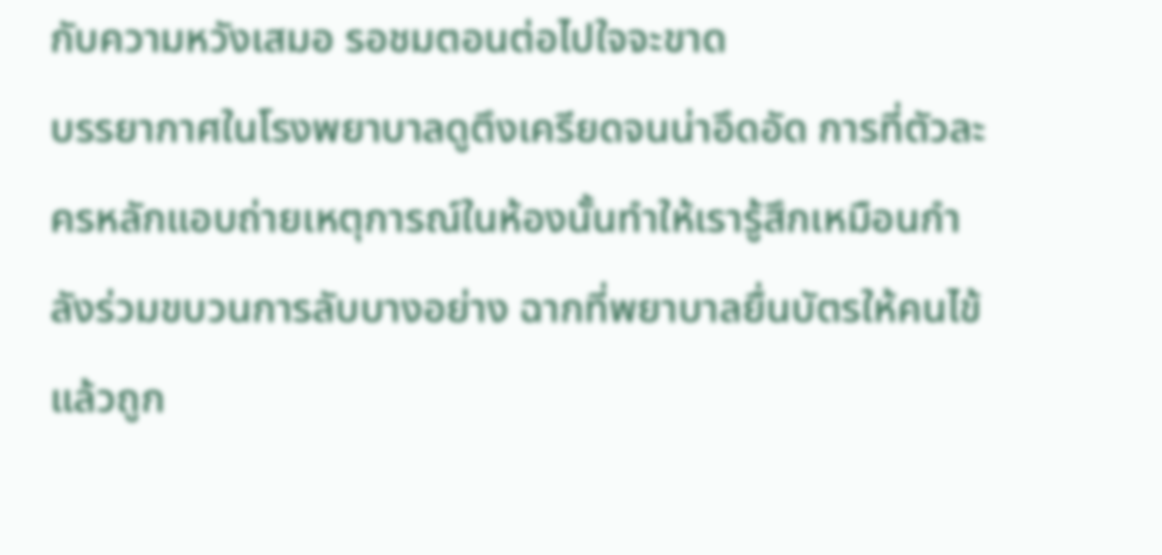กับความหวังเสมอ รอชมตอนต่อไปใจจะขาด
บรรยากาศในโรงพยาบาลดูตึงเครียดจนน่าอึดอัด การที่ตัวละครหลักแอบถ่ายเหตุการณ์ในห้องนั้นทำให้เรารู้สึกเหมือนกำลังร่วมขบวนการลับบางอย่าง ฉากที่พยาบาลยื่นบัตรให้คนไข้แล้วถูก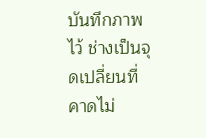บันทึกภาพไว้ ช่างเป็นจุดเปลี่ยนที่คาดไม่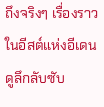ถึงจริงๆ เรื่องราวในอีสต์แห่งอีเดน ดูลึกลับซับ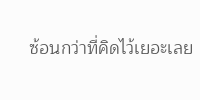ซ้อนกว่าที่คิดไว้เยอะเลย